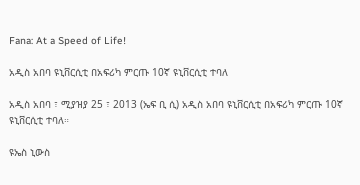Fana: At a Speed of Life!

አዲስ አበባ ዩኒቨርሲቲ በአፍሪካ ምርጡ 10ኛ ዩኒቨርሲቲ ተባለ

አዲስ አበባ ፣ ሚያዝያ 25 ፣ 2013 (ኤፍ ቢ ሲ) አዲስ አበባ ዩኒቨርሲቲ በአፍሪካ ምርጡ 10ኛ ዩኒቨርሲቲ ተባለ።

ዩኤስ ኒውስ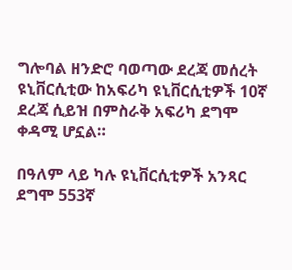ግሎባል ዘንድሮ ባወጣው ደረጃ መሰረት ዩኒቨርሲቲው ከአፍሪካ ዩኒቨርሲቲዎች 10ኛ ደረጃ ሲይዝ በምስራቅ አፍሪካ ደግሞ ቀዳሚ ሆኗል።

በዓለም ላይ ካሉ ዩኒቨርሲቲዎች አንጻር ደግሞ 553ኛ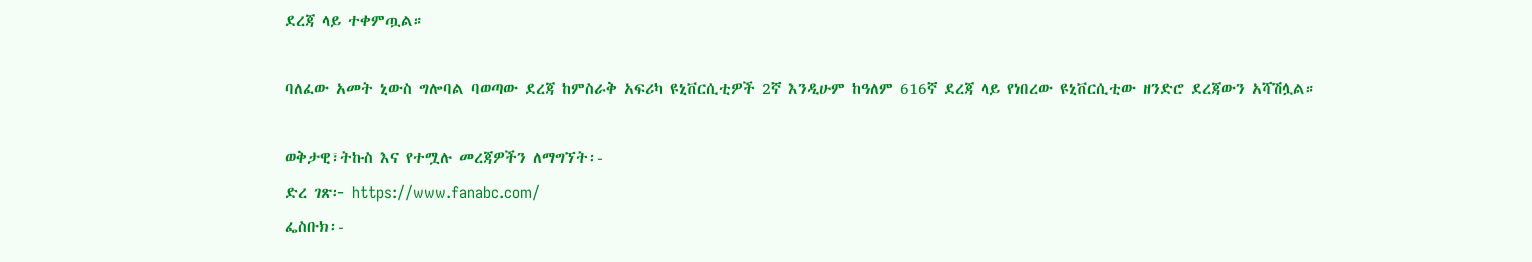ደረጃ ላይ ተቀምጧል።

ባለፈው አመት ኒውስ ግሎባል ባወጣው ደረጃ ከምስራቅ አፍሪካ ዩኒቨርሲቲዎች 2ኛ እንዲሁም ከዓለም 616ኛ ደረጃ ላይ የነበረው ዩኒቨርሲቲው ዘንድሮ ደረጃውን አሻሽሏል።

ወቅታዊ፣ትኩስ እና የተሟሉ መረጃዎችን ለማግኘት፡-
ድረ ገጽ፦ https://www.fanabc.com/
ፌስቡክ፡-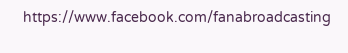https://www.facebook.com/fanabroadcasting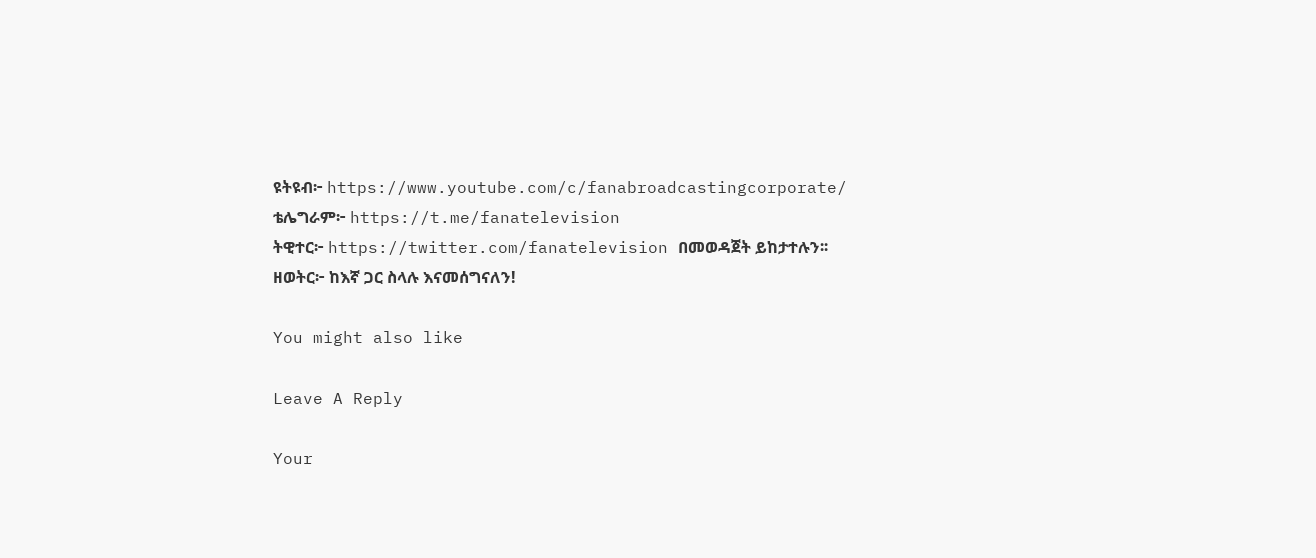ዩትዩብ፦ https://www.youtube.com/c/fanabroadcastingcorporate/
ቴሌግራም፦ https://t.me/fanatelevision
ትዊተር፦ https://twitter.com/fanatelevision በመወዳጀት ይከታተሉን፡፡
ዘወትር፦ ከእኛ ጋር ስላሉ እናመሰግናለን!

You might also like

Leave A Reply

Your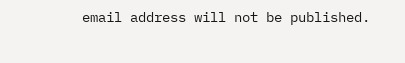email address will not be published.